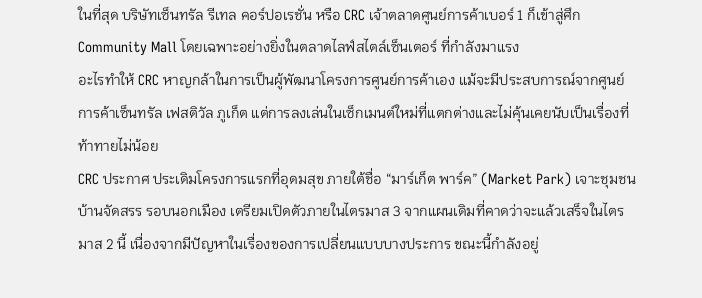ในที่สุด บริษัทเซ็นทรัล รีเทล คอร์ปอเรชั่น หรือ CRC เจ้าตลาดศูนย์การค้าเบอร์ 1 ก็เข้าสู่ศึก Community Mall โดยเฉพาะอย่างยิ่งในตลาดไลฟ์สไตล์เซ็นเตอร์ ที่กำลังมาแรง
อะไรทำให้ CRC หาญกล้าในการเป็นผู้พัฒนาโครงการศูนย์การค้าเอง แม้จะมีประสบการณ์จากศูนย์การค้าเซ็นทรัล เฟสติวัล ภูเก็ต แต่การลงเล่นในเซ็กเมนต์ใหม่ที่แตกต่างและไม่คุ้นเคยนับเป็นเรื่องที่ท้าทายไม่น้อย
CRC ประกาศ ประเดิมโครงการแรกที่อุดมสุข ภายใต้ชื่อ “มาร์เก็ต พาร์ค” (Market Park) เจาะชุมชน บ้านจัดสรร รอบนอกเมือง เตรียมเปิดตัวภายในไตรมาส 3 จากแผนเดิมที่คาดว่าจะแล้วเสร็จในไตรมาส 2 นี้ เนื่องจากมีปัญหาในเรื่องของการเปลี่ยนแบบบางประการ ขณะนี้กำลังอยู่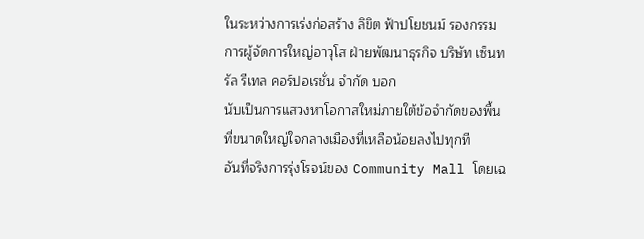ในระหว่างการเร่งก่อสร้าง ลิขิต ฟ้าปโยชนม์ รองกรรมการผู้จัดการใหญ่อาวุโส ฝ่ายพัฒนาธุรกิจ บริษัท เซ็นทรัล รีเทล คอร์ปอเรชั่น จำกัด บอก
นับเป็นการแสวงหาโอกาสใหม่ภายใต้ข้อจำกัดของพื้นที่ขนาดใหญ่ใจกลางเมืองที่เหลือน้อยลงไปทุกที
อันที่จริงการรุ่งโรจน์ของ Community Mall โดยเฉ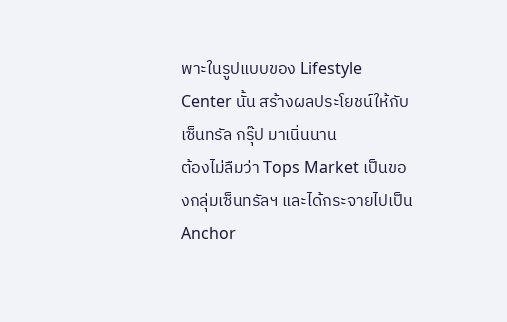พาะในรูปแบบของ Lifestyle Center นั้น สร้างผลประโยชน์ให้กับเซ็นทรัล กรุ๊ป มาเนิ่นนาน
ต้องไม่ลืมว่า Tops Market เป็นของกลุ่มเซ็นทรัลฯ และได้กระจายไปเป็น Anchor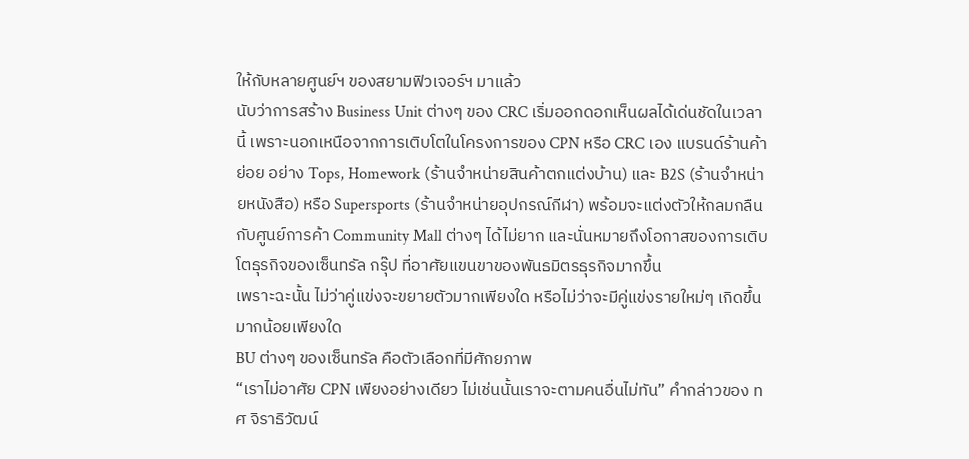ให้กับหลายศูนย์ฯ ของสยามฟิวเจอร์ฯ มาแล้ว
นับว่าการสร้าง Business Unit ต่างๆ ของ CRC เริ่มออกดอกเห็นผลได้เด่นชัดในเวลานี้ เพราะนอกเหนือจากการเติบโตในโครงการของ CPN หรือ CRC เอง แบรนด์ร้านค้าย่อย อย่าง Tops, Homework (ร้านจำหน่ายสินค้าตกแต่งบ้าน) และ B2S (ร้านจำหน่ายหนังสือ) หรือ Supersports (ร้านจำหน่ายอุปกรณ์กีฬา) พร้อมจะแต่งตัวให้กลมกลืนกับศูนย์การค้า Community Mall ต่างๆ ได้ไม่ยาก และนั่นหมายถึงโอกาสของการเติบโตธุรกิจของเซ็นทรัล กรุ๊ป ที่อาศัยแขนขาของพันธมิตรธุรกิจมากขึ้น
เพราะฉะนั้น ไม่ว่าคู่แข่งจะขยายตัวมากเพียงใด หรือไม่ว่าจะมีคู่แข่งรายใหม่ๆ เกิดขึ้นมากน้อยเพียงใด
BU ต่างๆ ของเซ็นทรัล คือตัวเลือกที่มีศักยภาพ
“เราไม่อาศัย CPN เพียงอย่างเดียว ไม่เช่นนั้นเราจะตามคนอื่นไม่ทัน” คำกล่าวของ ทศ จิราธิวัฒน์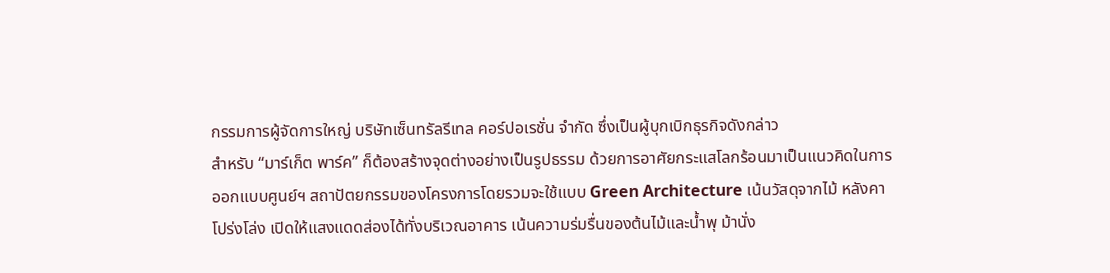กรรมการผู้จัดการใหญ่ บริษัทเซ็นทรัลรีเทล คอร์ปอเรชั่น จำกัด ซึ่งเป็นผู้บุกเบิกธุรกิจดังกล่าว
สำหรับ “มาร์เก็ต พาร์ค” ก็ต้องสร้างจุดต่างอย่างเป็นรูปธรรม ด้วยการอาศัยกระแสโลกร้อนมาเป็นแนวคิดในการออกแบบศูนย์ฯ สถาปัตยกรรมของโครงการโดยรวมจะใช้แบบ Green Architecture เน้นวัสดุจากไม้ หลังคาโปร่งโล่ง เปิดให้แสงแดดส่องได้ทั่งบริเวณอาคาร เน้นความร่มรื่นของต้นไม้และน้ำพุ ม้านั่ง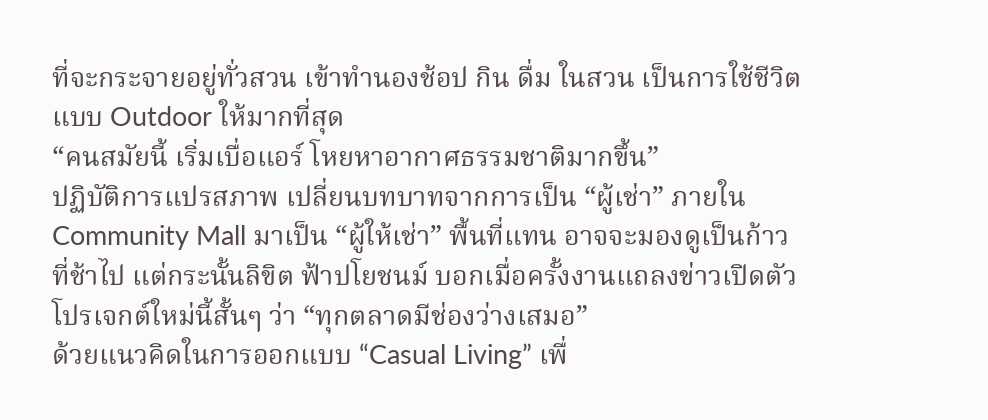ที่จะกระจายอยู่ทั่วสวน เข้าทำนองช้อป กิน ดื่ม ในสวน เป็นการใช้ชีวิตแบบ Outdoor ให้มากที่สุด
“คนสมัยนี้ เริ่มเบื่อแอร์ โหยหาอากาศธรรมชาติมากขึ้น”
ปฏิบัติการแปรสภาพ เปลี่ยนบทบาทจากการเป็น “ผู้เช่า” ภายใน Community Mall มาเป็น “ผู้ให้เช่า” พื้นที่แทน อาจจะมองดูเป็นก้าวที่ช้าไป แต่กระนั้นลิขิต ฟ้าปโยชนม์ บอกเมื่อครั้งงานแถลงข่าวเปิดตัวโปรเจกต์ใหม่นี้สั้นๆ ว่า “ทุกตลาดมีช่องว่างเสมอ”
ด้วยแนวคิดในการออกแบบ “Casual Living” เพื่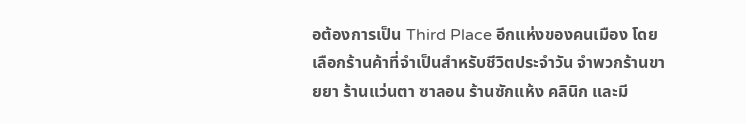อต้องการเป็น Third Place อีกแห่งของคนเมือง โดยเลือกร้านค้าที่จำเป็นสำหรับชีวิตประจำวัน จำพวกร้านขายยา ร้านแว่นตา ซาลอน ร้านซักแห้ง คลินิก และมี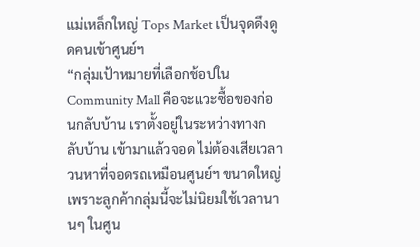แม่เหล็กใหญ่ Tops Market เป็นจุดดึงดูดคนเข้าศูนย์ฯ
“กลุ่มเป้าหมายที่เลือกช้อปใน Community Mall คือจะแวะซื้อของก่อนกลับบ้าน เราตั้งอยู่ในระหว่างทางกลับบ้าน เข้ามาแล้วจอด ไม่ต้องเสียเวลาวนหาที่จอดรถเหมือนศูนย์ฯ ขนาดใหญ่ เพราะลูกค้ากลุ่มนี้จะไม่นิยมใช้เวลานานๆ ในศูน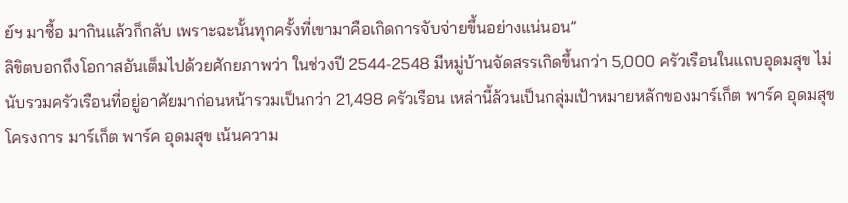ย์ฯ มาซื้อ มากินแล้วก็กลับ เพราะฉะนั้นทุกครั้งที่เขามาคือเกิดการจับจ่ายขึ้นอย่างแน่นอน”
ลิขิตบอกถึงโอกาสอันเต็มไปด้วยศักยภาพว่า ในช่วงปี 2544-2548 มีหมู่บ้านจัดสรรเกิดขึ้นกว่า 5,000 ครัวเรือนในแถบอุดมสุข ไม่นับรวมครัวเรือนที่อยู่อาศัยมาก่อนหน้ารวมเป็นกว่า 21,498 ครัวเรือน เหล่านี้ล้วนเป็นกลุ่มเป้าหมายหลักของมาร์เก็ต พาร์ค อุดมสุข
โครงการ มาร์เก็ต พาร์ค อุดมสุข เน้นความ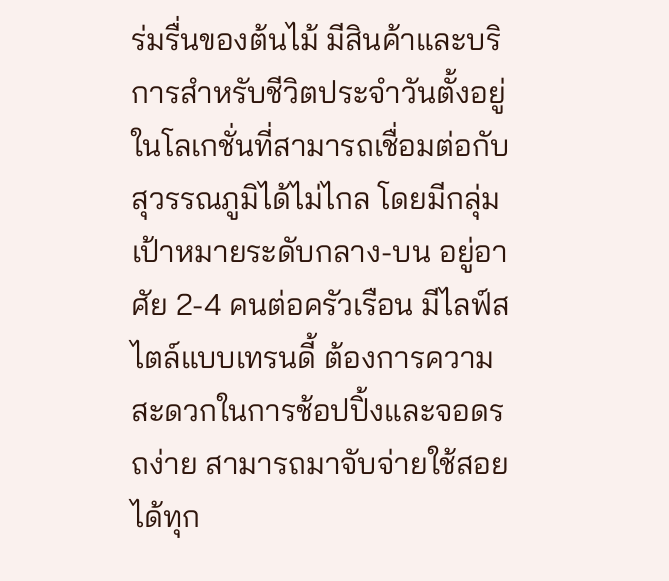ร่มรื่นของต้นไม้ มีสินค้าและบริการสำหรับชีวิตประจำวันตั้งอยู่ในโลเกชั่นที่สามารถเชื่อมต่อกับสุวรรณภูมิได้ไม่ไกล โดยมีกลุ่มเป้าหมายระดับกลาง-บน อยู่อาศัย 2-4 คนต่อครัวเรือน มีไลฟ์สไตล์แบบเทรนดี้ ต้องการความสะดวกในการช้อปปิ้งและจอดรถง่าย สามารถมาจับจ่ายใช้สอยได้ทุก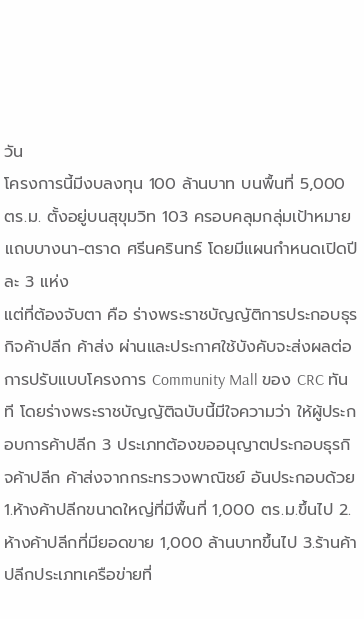วัน
โครงการนี้มีงบลงทุน 100 ล้านบาท บนพื้นที่ 5,000 ตร.ม. ตั้งอยู่บนสุขุมวิท 103 ครอบคลุมกลุ่มเป้าหมายแถบบางนา-ตราด ศรีนครินทร์ โดยมีแผนกำหนดเปิดปีละ 3 แห่ง
แต่ที่ต้องจับตา คือ ร่างพระราชบัญญัติการประกอบธุรกิจค้าปลีก ค้าส่ง ผ่านและประกาศใช้บังคับจะส่งผลต่อการปรับแบบโครงการ Community Mall ของ CRC ทันที โดยร่างพระราชบัญญัติฉบับนี้มีใจความว่า ให้ผู้ประกอบการค้าปลีก 3 ประเภทต้องขออนุญาตประกอบธุรกิจค้าปลีก ค้าส่งจากกระทรวงพาณิชย์ อันประกอบด้วย 1.ห้างค้าปลีกขนาดใหญ่ที่มีพื้นที่ 1,000 ตร.ม.ขึ้นไป 2.ห้างค้าปลีกที่มียอดขาย 1,000 ล้านบาทขึ้นไป 3.ร้านค้าปลีกประเภทเครือข่ายที่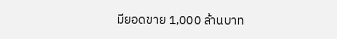มียอดขาย 1,000 ล้านบาท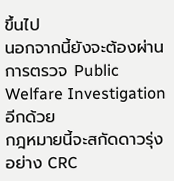ขึ้นไป
นอกจากนี้ยังจะต้องผ่านการตรวจ Public Welfare Investigation อีกด้วย
กฎหมายนี้จะสกัดดาวรุ่งอย่าง CRC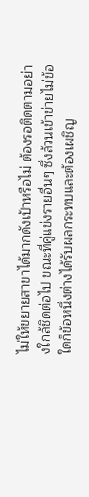ไม่ให้ขยายสาขาได้มากดังเป้าหรือไม่ ต้องรอติดตามอย่างใกล้ชิดต่อไป ขณะที่คู่แข่งรายอื่นๆ ซึ่งล้วนเข้าข่ายไม่ข้อใดก็ข้อหนึ่งต่างได้รับผลกระทบและต้องเผชิญ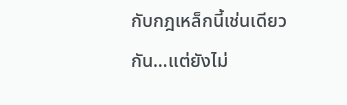กับกฎเหล็กนี้เช่นเดียวกัน…แต่ยังไม่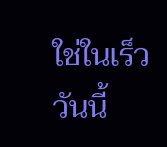ใช่ในเร็ววันนี้